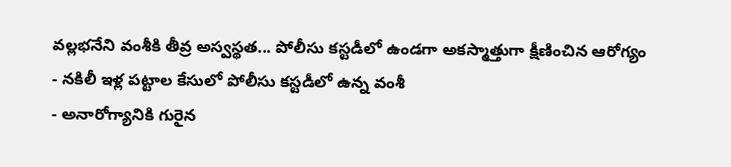వల్లభనేని వంశీకి తీవ్ర అస్వస్థత... పోలీసు కస్టడీలో ఉండగా అకస్మాత్తుగా క్షీణించిన ఆరోగ్యం
- నకిలీ ఇళ్ల పట్టాల కేసులో పోలీసు కస్టడీలో ఉన్న వంశీ
- అనారోగ్యానికి గురైన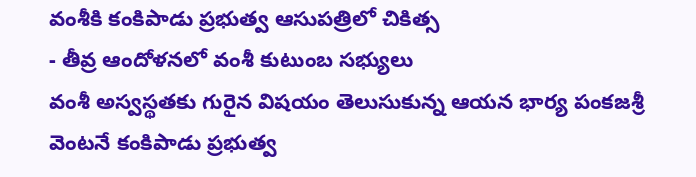వంశీకి కంకిపాడు ప్రభుత్వ ఆసుపత్రిలో చికిత్స
- తీవ్ర ఆందోళనలో వంశీ కుటుంబ సభ్యులు
వంశీ అస్వస్థతకు గురైన విషయం తెలుసుకున్న ఆయన భార్య పంకజశ్రీ వెంటనే కంకిపాడు ప్రభుత్వ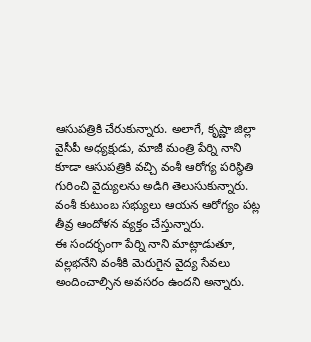ఆసుపత్రికి చేరుకున్నారు. అలాగే, కృష్ణా జిల్లా వైసీపీ అధ్యక్షుడు, మాజీ మంత్రి పేర్ని నాని కూడా ఆసుపత్రికి వచ్చి వంశీ ఆరోగ్య పరిస్థితి గురించి వైద్యులను అడిగి తెలుసుకున్నారు. వంశీ కుటుంబ సభ్యులు ఆయన ఆరోగ్యం పట్ల తీవ్ర ఆందోళన వ్యక్తం చేస్తున్నారు.
ఈ సందర్భంగా పేర్ని నాని మాట్లాడుతూ, వల్లభనేని వంశీకి మెరుగైన వైద్య సేవలు అందించాల్సిన అవసరం ఉందని అన్నారు.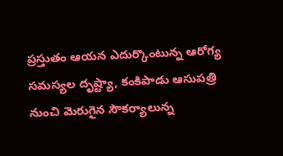ప్రస్తుతం ఆయన ఎదుర్కొంటున్న ఆరోగ్య సమస్యల దృష్ట్యా, కంకిపాడు ఆసుపత్రి నుంచి మెరుగైన సౌకర్యాలున్న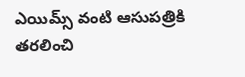ఎయిమ్స్ వంటి ఆసుపత్రికి తరలించి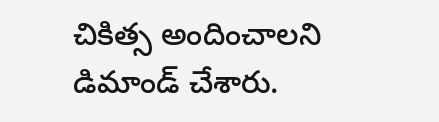చికిత్స అందించాలని డిమాండ్ చేశారు.